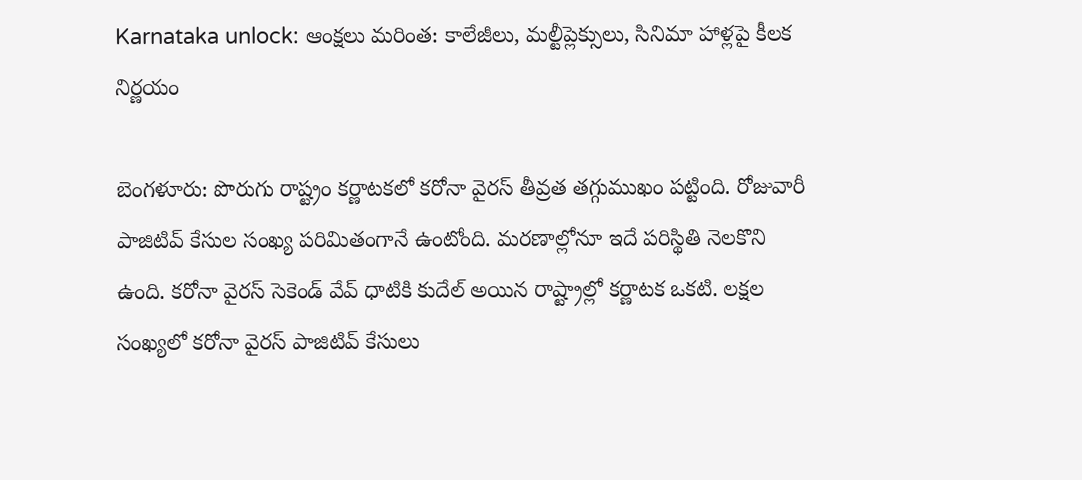Karnataka unlock: ఆంక్షలు మరింత: కాలేజీలు, మల్టీప్లెక్సులు, సినిమా హాళ్లపై కీలక నిర్ణయం

బెంగళూరు: పొరుగు రాష్ట్రం కర్ణాటకలో కరోనా వైరస్ తీవ్రత తగ్గుముఖం పట్టింది. రోజువారీ పాజిటివ్ కేసుల సంఖ్య పరిమితంగానే ఉంటోంది. మరణాల్లోనూ ఇదే పరిస్థితి నెలకొని ఉంది. కరోనా వైరస్ సెకెండ్ వేవ్ ధాటికి కుదేల్ అయిన రాష్ట్రాల్లో కర్ణాటక ఒకటి. లక్షల సంఖ్యలో కరోనా వైరస్ పాజిటివ్ కేసులు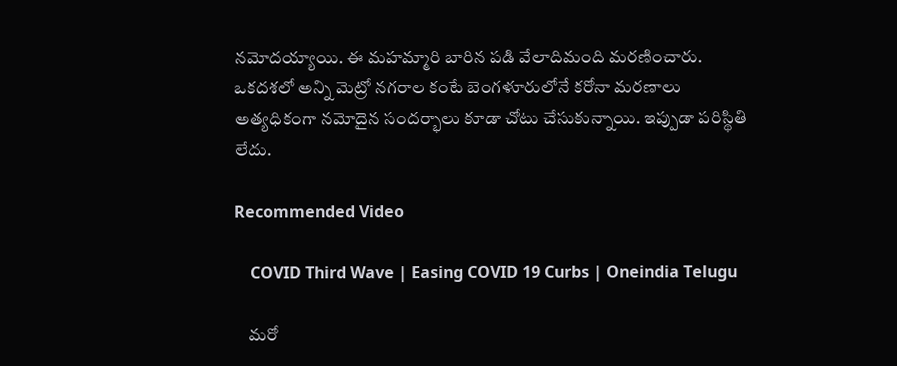నమోదయ్యాయి. ఈ మహమ్మారి బారిన పడి వేలాదిమంది మరణించారు. ఒకదశలో అన్ని మెట్రో నగరాల కంటే బెంగళూరులోనే కరోనా మరణాలు అత్యధికంగా నమోదైన సందర్భాలు కూడా చోటు చేసుకున్నాయి. ఇప్పుడా పరిస్థితి లేదు.

Recommended Video

    COVID Third Wave | Easing COVID 19 Curbs | Oneindia Telugu

    మరో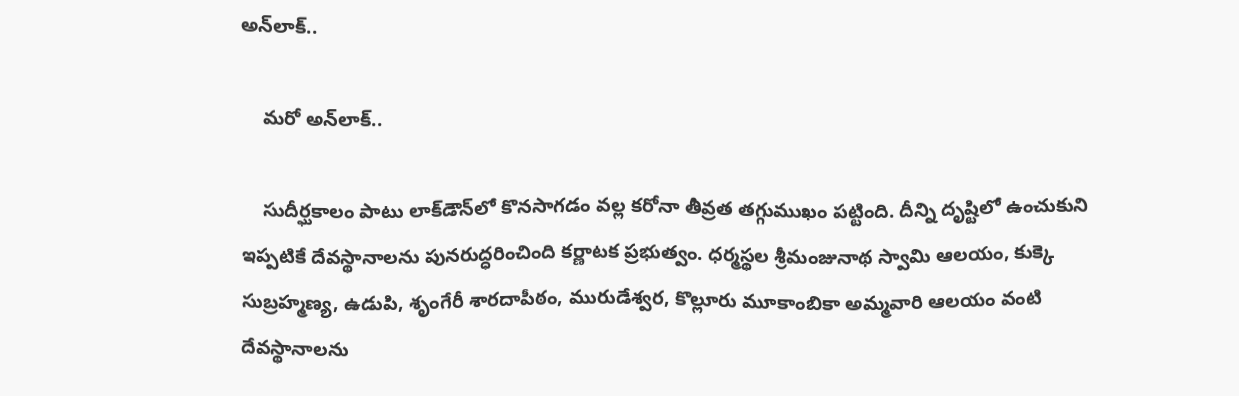అన్‌లాక్..

    మరో అన్‌లాక్..

    సుదీర్ఘకాలం పాటు లాక్‌డౌన్‌లో కొనసాగడం వల్ల కరోనా తీవ్రత తగ్గుముఖం పట్టింది. దీన్ని దృష్టిలో ఉంచుకుని ఇప్పటికే దేవస్థానాలను పునరుద్ధరించింది కర్ణాటక ప్రభుత్వం. ధర్మస్థల శ్రీమంజునాథ స్వామి ఆలయం, కుక్కె సుబ్రహ్మణ్య, ఉడుపి, శృంగేరీ శారదాపీఠం, మురుడేశ్వర, కొల్లూరు మూకాంబికా అమ్మవారి ఆలయం వంటి దేవస్థానాలను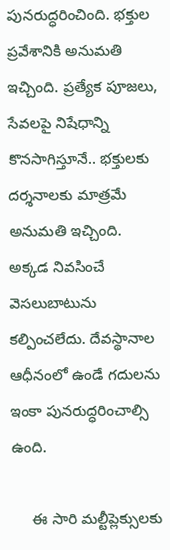పునరుద్ధరించింది. భక్తుల ప్రవేశానికి అనుమతి ఇచ్చింది. ప్రత్యేక పూజలు, సేవలపై నిషేధాన్ని కొనసాగిస్తూనే.. భక్తులకు దర్శనాలకు మాత్రమే అనుమతి ఇచ్చింది. అక్కడ నివసించే వెసలుబాటును కల్పించలేదు. దేవస్థానాల ఆధీనంలో ఉండే గదులను ఇంకా పునరుద్ధరించాల్సి ఉంది.

     ఈ సారి మల్టీప్లెక్సులకు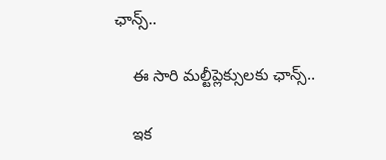ఛాన్స్..

    ఈ సారి మల్టీప్లెక్సులకు ఛాన్స్..

    ఇక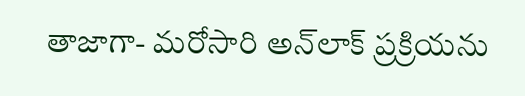తాజాగా- మరోసారి అన్‌లాక్ ప్రక్రియను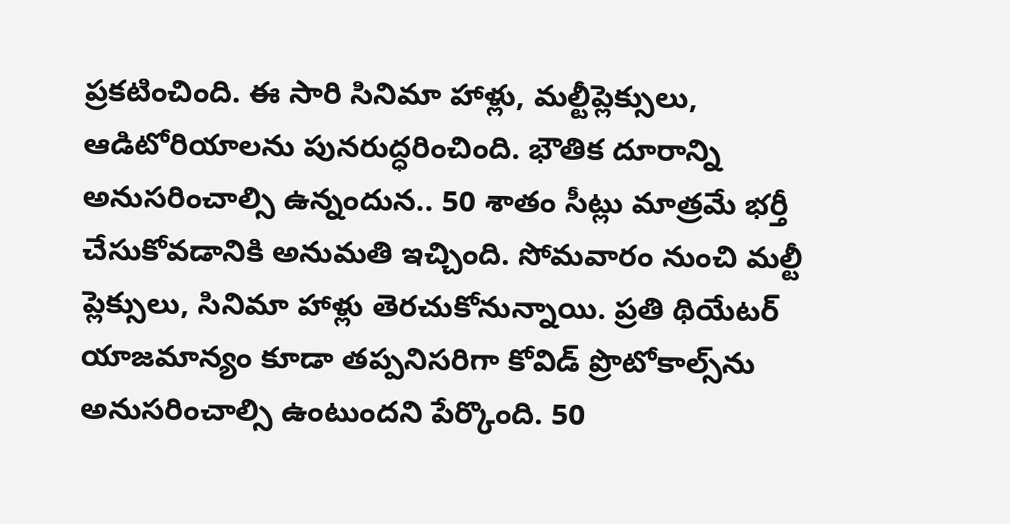ప్రకటించింది. ఈ సారి సినిమా హాళ్లు, మల్టీప్లెక్సులు, ఆడిటోరియాలను పునరుద్ధరించింది. భౌతిక దూరాన్ని అనుసరించాల్సి ఉన్నందున.. 50 శాతం సీట్లు మాత్రమే భర్తీ చేసుకోవడానికి అనుమతి ఇచ్చింది. సోమవారం నుంచి మల్టీ ప్లెక్సులు, సినిమా హాళ్లు తెరచుకోనున్నాయి. ప్రతి థియేటర్ యాజమాన్యం కూడా తప్పనిసరిగా కోవిడ్ ప్రొటోకాల్స్‌ను అనుసరించాల్సి ఉంటుందని పేర్కొంది. 50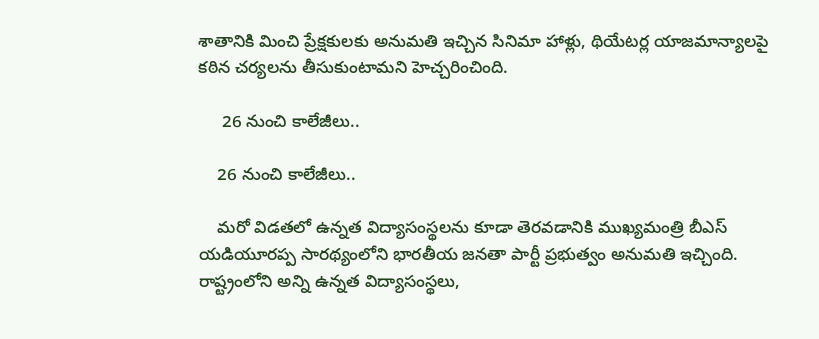శాతానికి మించి ప్రేక్షకులకు అనుమతి ఇచ్చిన సినిమా హాళ్లు, థియేటర్ల యాజమాన్యాలపై కఠిన చర్యలను తీసుకుంటామని హెచ్చరించింది.

     26 నుంచి కాలేజీలు..

    26 నుంచి కాలేజీలు..

    మరో విడతలో ఉన్నత విద్యాసంస్థలను కూడా తెరవడానికి ముఖ్యమంత్రి బీఎస్ యడియూరప్ప సారథ్యంలోని భారతీయ జనతా పార్టీ ప్రభుత్వం అనుమతి ఇచ్చింది. రాష్ట్రంలోని అన్ని ఉన్నత విద్యాసంస్థలు,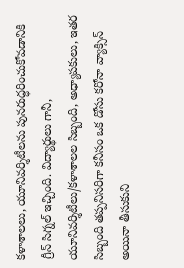కళాశాలలు, యూనివర్శిటీలను పునరుద్ధరించుకోవడానికి గ్రీన్ సిగ్నల్ ఇచ్చింది. విద్యార్థులు గానీ, యూనివర్శిటీలు/కళాశాలల సిబ్బంది, అధ్యాపకులు, ఇతర సిబ్బంది తప్పనిసరిగా కనీసం ఒక డోసు కరోనా వ్యాక్సిన్ అయినా తీసుకుని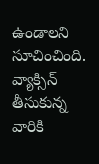ఉండాలని సూచించింది. వ్యాక్సిన్ తీసుకున్న వారికి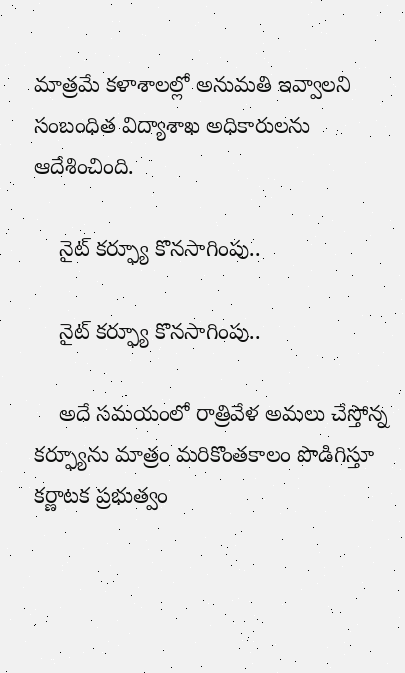మాత్రమే కళాశాలల్లో అనుమతి ఇవ్వాలని సంబంధిత విద్యాశాఖ అధికారులను ఆదేశించింది.

    నైట్ కర్ఫ్యూ కొనసాగింపు..

    నైట్ కర్ఫ్యూ కొనసాగింపు..

    అదే సమయంలో రాత్రివేళ అమలు చేస్తోన్న కర్ఫ్యూను మాత్రం మరికొంతకాలం పొడిగిస్తూ కర్ణాటక ప్రభుత్వం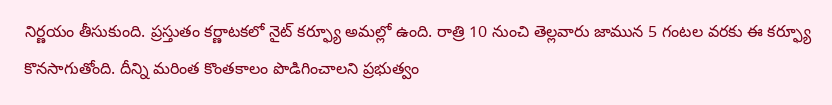నిర్ణయం తీసుకుంది. ప్రస్తుతం కర్ణాటకలో నైట్ కర్ఫ్యూ అమల్లో ఉంది. రాత్రి 10 నుంచి తెల్లవారు జామున 5 గంటల వరకు ఈ కర్ఫ్యూ కొనసాగుతోంది. దీన్ని మరింత కొంతకాలం పొడిగించాలని ప్రభుత్వం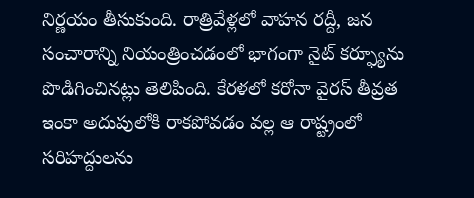నిర్ణయం తీసుకుంది. రాత్రివేళ్లలో వాహన రద్దీ, జన సంచారాన్ని నియంత్రించడంలో భాగంగా నైట్ కర్ఫ్యూను పొడిగించినట్లు తెలిపింది. కేరళలో కరోనా వైరస్ తీవ్రత ఇంకా అదుపులోకి రాకపోవడం వల్ల ఆ రాష్ట్రంలో సరిహద్దులను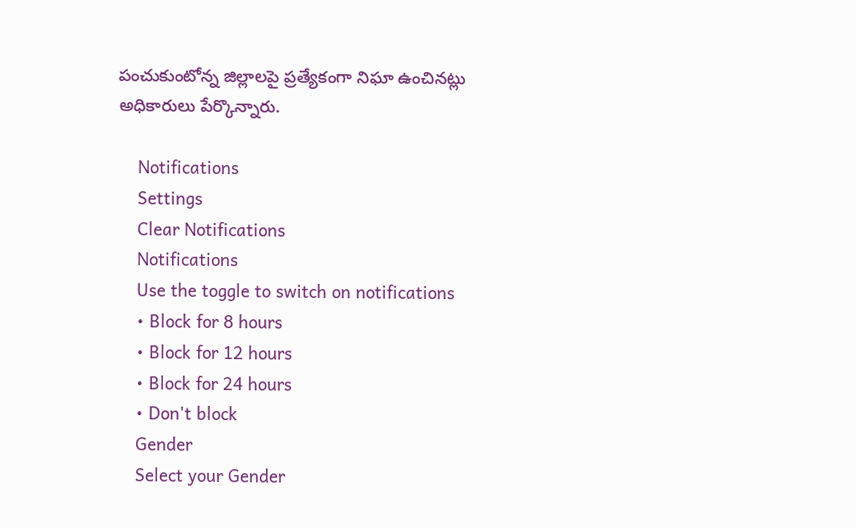పంచుకుంటోన్న జిల్లాలపై ప్రత్యేకంగా నిఘా ఉంచినట్లు అధికారులు పేర్కొన్నారు.

    Notifications
    Settings
    Clear Notifications
    Notifications
    Use the toggle to switch on notifications
    • Block for 8 hours
    • Block for 12 hours
    • Block for 24 hours
    • Don't block
    Gender
    Select your Gender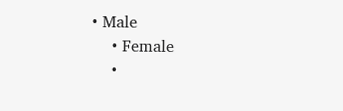• Male
    • Female
    •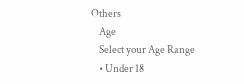Others
    Age
    Select your Age Range
    • Under 18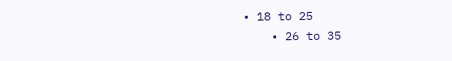• 18 to 25
    • 26 to 35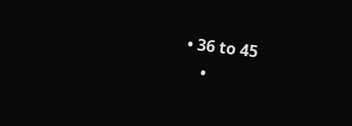• 36 to 45
    •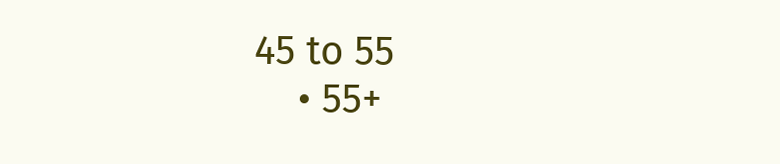45 to 55
    • 55+